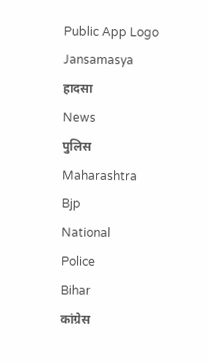Public App Logo
Jansamasya
हादसा
News
पुलिस
Maharashtra
Bjp
National
Police
Bihar
कांग्रेस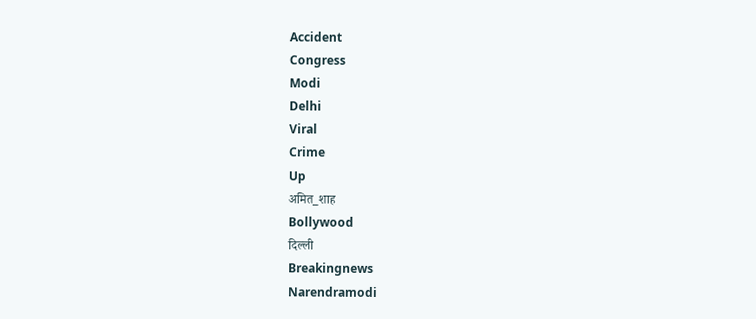Accident
Congress
Modi
Delhi
Viral
Crime
Up
अमित_शाह
Bollywood
दिल्ली
Breakingnews
Narendramodi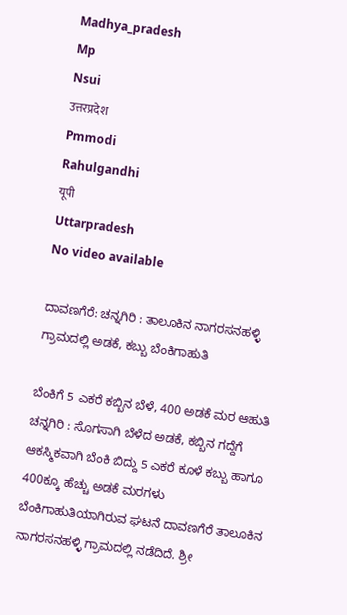Madhya_pradesh
Mp
Nsui
उत्तरप्रदेश
Pmmodi
Rahulgandhi
यूपी
Uttarpradesh
No video available

ದಾವಣಗೆರೆ: ಚನ್ನಗಿರಿ : ತಾಲೂಕಿನ ನಾಗರಸನಹಳ್ಳಿ ಗ್ರಾಮದಲ್ಲಿ ಅಡಕೆ, ಕಬ್ಬು ಬೆಂಕಿಗಾಹುತಿ

ಬೆಂಕಿಗೆ 5 ಎಕರೆ ಕಬ್ಬಿನ ಬೆಳೆ, 400 ಅಡಕೆ ಮರ ಆಹುತಿ ಚನ್ನಗಿರಿ : ಸೊಗಸಾಗಿ ಬೆಳೆದ ಅಡಕೆ, ಕಬ್ಬಿನ ಗದ್ದೆಗೆ ಆಕಸ್ಮಿಕವಾಗಿ ಬೆಂಕಿ ಬಿದ್ದು 5 ಎಕರೆ ಕೂಳೆ ಕಬ್ಬು ಹಾಗೂ 400ಕ್ಕೂ ಹೆಚ್ಚು ಅಡಕೆ ಮರಗಳು ಬೆಂಕಿಗಾಹುತಿಯಾಗಿರುವ ಘಟನೆ ದಾವಣಗೆರೆ ತಾಲೂಕಿನ ನಾಗರಸನಹಳ್ಳಿ ಗ್ರಾಮದಲ್ಲಿ ನಡೆದಿದೆ. ಶ್ರೀ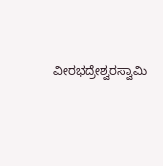ವೀರಭದ್ರೇಶ್ವರಸ್ವಾಮಿ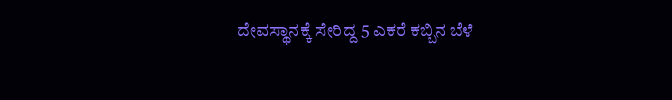ದೇವಸ್ಥಾನಕ್ಕೆ ಸೇರಿದ್ದ 5 ಎಕರೆ ಕಬ್ಬಿನ ಬೆಳೆ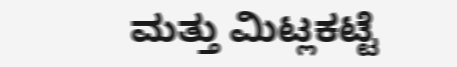ಮತ್ತು ಮಿಟ್ಲಕಟ್ಟೆ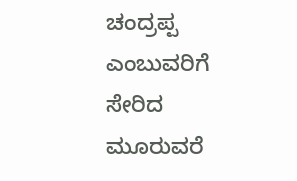ಚಂದ್ರಪ್ಪ ಎಂಬುವರಿಗೆ ಸೇರಿದ ಮೂರುವರೆ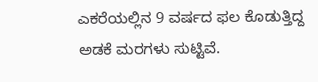ಎಕರೆಯಲ್ಲಿನ 9 ವರ್ಷದ ಫಲ ಕೊಡುತ್ತಿದ್ದ ಅಡಕೆ ಮರಗಳು ಸುಟ್ಟಿವೆ.